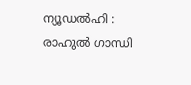ന്യൂഡൽഹി : രാഹുൽ ഗാന്ധി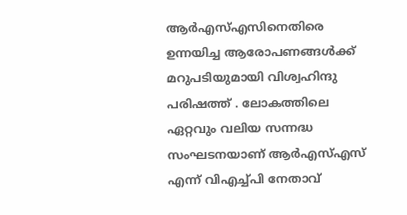ആർഎസ്എസിനെതിരെ ഉന്നയിച്ച ആരോപണങ്ങൾക്ക് മറുപടിയുമായി വിശ്വഹിന്ദു പരിഷത്ത് . ലോകത്തിലെ ഏറ്റവും വലിയ സന്നദ്ധ സംഘടനയാണ് ആർഎസ്എസ് എന്ന് വിഎച്ച്പി നേതാവ്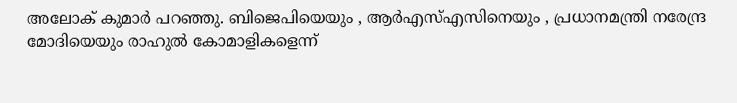അലോക് കുമാർ പറഞ്ഞു. ബിജെപിയെയും , ആർഎസ്എസിനെയും , പ്രധാനമന്ത്രി നരേന്ദ്ര മോദിയെയും രാഹുൽ കോമാളികളെന്ന്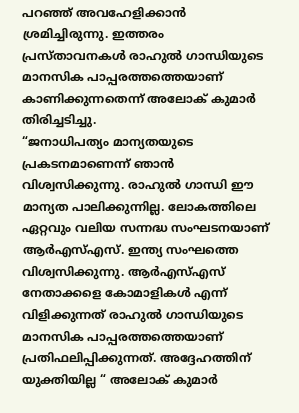പറഞ്ഞ് അവഹേളിക്കാൻ ശ്രമിച്ചിരുന്നു. ഇത്തരം പ്രസ്താവനകൾ രാഹുൽ ഗാന്ധിയുടെ മാനസിക പാപ്പരത്തത്തെയാണ് കാണിക്കുന്നതെന്ന് അലോക് കുമാർ തിരിച്ചടിച്ചു.
“ജനാധിപത്യം മാന്യതയുടെ പ്രകടനമാണെന്ന് ഞാൻ വിശ്വസിക്കുന്നു. രാഹുൽ ഗാന്ധി ഈ മാന്യത പാലിക്കുന്നില്ല. ലോകത്തിലെ ഏറ്റവും വലിയ സന്നദ്ധ സംഘടനയാണ് ആർഎസ്എസ്. ഇന്ത്യ സംഘത്തെ വിശ്വസിക്കുന്നു. ആർഎസ്എസ് നേതാക്കളെ കോമാളികൾ എന്ന് വിളിക്കുന്നത് രാഹുൽ ഗാന്ധിയുടെ മാനസിക പാപ്പരത്തത്തെയാണ് പ്രതിഫലിപ്പിക്കുന്നത്. അദ്ദേഹത്തിന് യുക്തിയില്ല “ അലോക് കുമാർ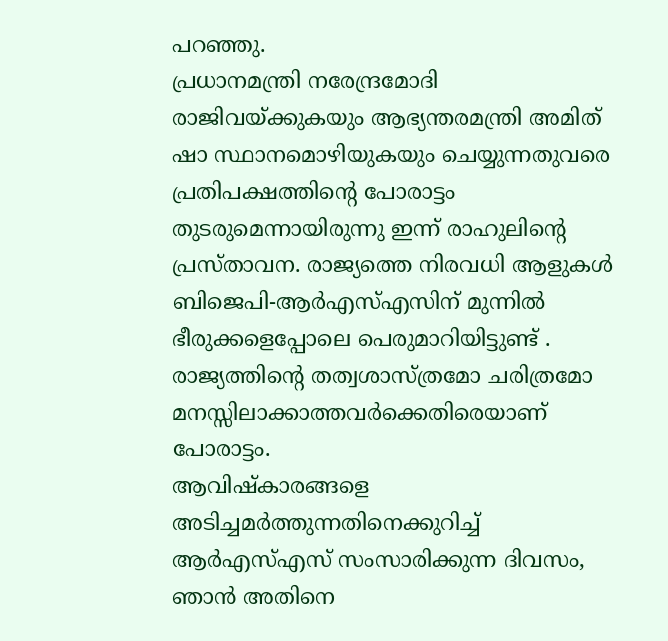പറഞ്ഞു.
പ്രധാനമന്ത്രി നരേന്ദ്രമോദി രാജിവയ്ക്കുകയും ആഭ്യന്തരമന്ത്രി അമിത് ഷാ സ്ഥാനമൊഴിയുകയും ചെയ്യുന്നതുവരെ പ്രതിപക്ഷത്തിന്റെ പോരാട്ടം തുടരുമെന്നായിരുന്നു ഇന്ന് രാഹുലിന്റെ പ്രസ്താവന. രാജ്യത്തെ നിരവധി ആളുകൾ ബിജെപി-ആർഎസ്എസിന് മുന്നിൽ ഭീരുക്കളെപ്പോലെ പെരുമാറിയിട്ടുണ്ട് . രാജ്യത്തിന്റെ തത്വശാസ്ത്രമോ ചരിത്രമോ മനസ്സിലാക്കാത്തവർക്കെതിരെയാണ് പോരാട്ടം.
ആവിഷ്കാരങ്ങളെ അടിച്ചമർത്തുന്നതിനെക്കുറിച്ച് ആർഎസ്എസ് സംസാരിക്കുന്ന ദിവസം, ഞാൻ അതിനെ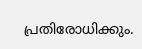പ്രതിരോധിക്കും.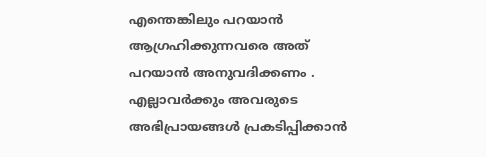എന്തെങ്കിലും പറയാൻ ആഗ്രഹിക്കുന്നവരെ അത് പറയാൻ അനുവദിക്കണം . എല്ലാവർക്കും അവരുടെ അഭിപ്രായങ്ങൾ പ്രകടിപ്പിക്കാൻ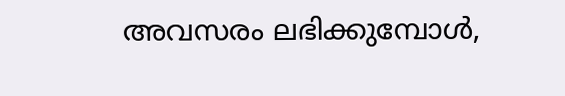അവസരം ലഭിക്കുമ്പോൾ,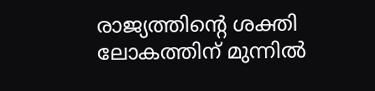രാജ്യത്തിന്റെ ശക്തി ലോകത്തിന് മുന്നിൽ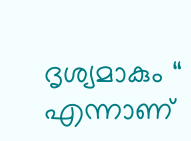ദൃശ്യമാകും “ എന്നാണ്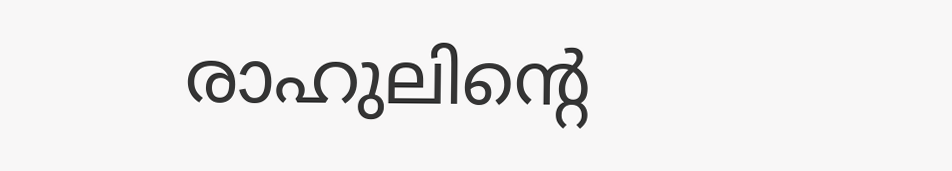രാഹുലിന്റെ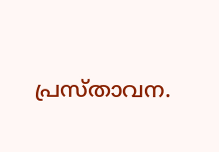പ്രസ്താവന.